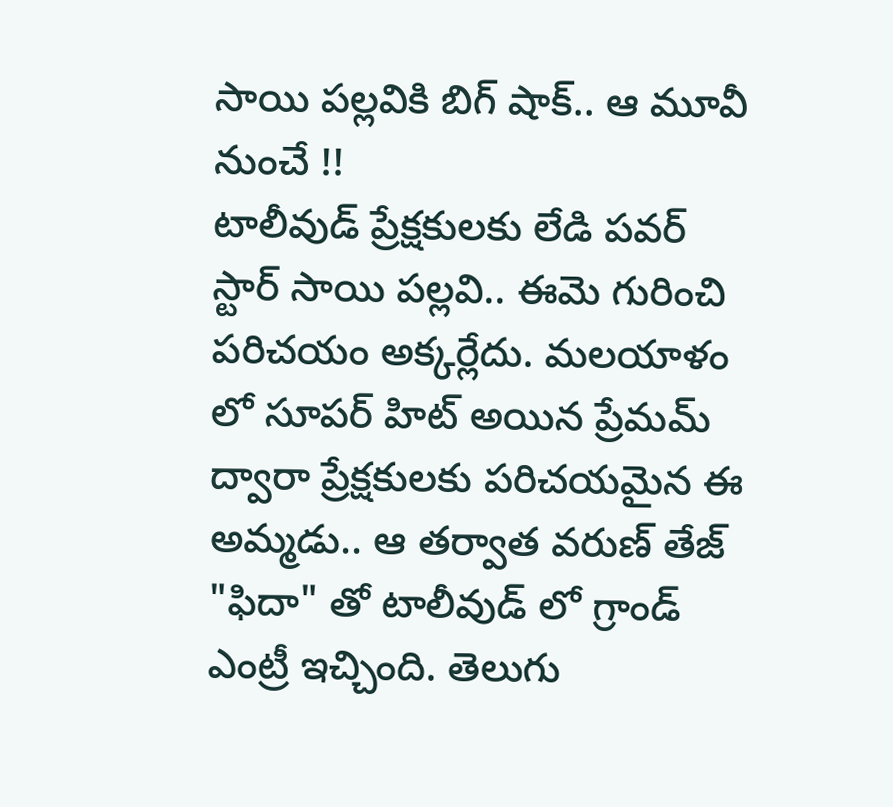సాయి పల్లవికి బిగ్ షాక్.. ఆ మూవీ నుంచే !!
టాలీవుడ్ ప్రేక్షకులకు లేడి పవర్ స్టార్ సాయి పల్లవి.. ఈమె గురించి పరిచయం అక్కర్లేదు. మలయాళం లో సూపర్ హిట్ అయిన ప్రేమమ్ ద్వారా ప్రేక్షకులకు పరిచయమైన ఈ అమ్మడు.. ఆ తర్వాత వరుణ్ తేజ్ "ఫిదా" తో టాలీవుడ్ లో గ్రాండ్ ఎంట్రీ ఇచ్చింది. తెలుగు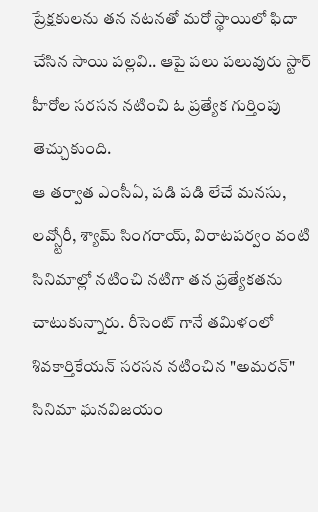ప్రేక్షకులను తన నటనతో మరో స్థాయిలో ఫిదా చేసిన సాయి పల్లవి.. ఆపై పలు పలువురు స్టార్ హీరోల సరసన నటించి ఓ ప్రత్యేక గుర్తింపు తెచ్చుకుంది.
ఆ తర్వాత ఎంసీఏ, పడి పడి లేచే మనసు, లవ్స్టోరీ, శ్యామ్ సింగరాయ్, విరాటపర్వం వంటి సినిమాల్లో నటించి నటిగా తన ప్రత్యేకతను చాటుకున్నారు. రీసెంట్ గానే తమిళంలో శివకార్తికేయన్ సరసన నటించిన "అమరన్" సినిమా ఘనవిజయం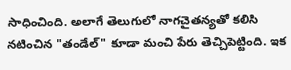సాధించింది. అలాగే తెలుగులో నాగచైతన్యతో కలిసి నటించిన "తండేల్" కూడా మంచి పేరు తెచ్చిపెట్టింది. ఇక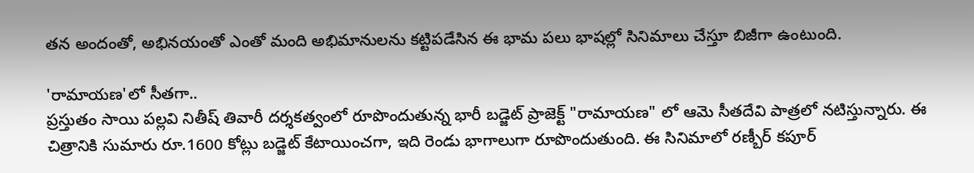తన అందంతో, అభినయంతో ఎంతో మంది అభిమానులను కట్టిపడేసిన ఈ భామ పలు భాషల్లో సినిమాలు చేస్తూ బిజీగా ఉంటుంది.

'రామాయణ'లో సీతగా..
ప్రస్తుతం సాయి పల్లవి నితీష్ తివారీ దర్శకత్వంలో రూపొందుతున్న భారీ బడ్జెట్ ప్రాజెక్ట్ "రామాయణ" లో ఆమె సీతదేవి పాత్రలో నటిస్తున్నారు. ఈ చిత్రానికి సుమారు రూ.1600 కోట్లు బడ్జెట్ కేటాయించగా, ఇది రెండు భాగాలుగా రూపొందుతుంది. ఈ సినిమాలో రణ్బీర్ కపూర్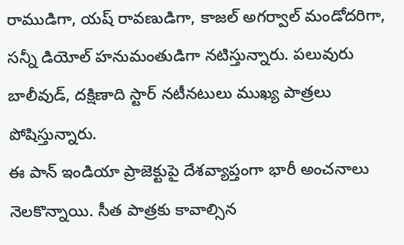రాముడిగా, యష్ రావణుడిగా, కాజల్ అగర్వాల్ మండోదరిగా, సన్నీ డియోల్ హనుమంతుడిగా నటిస్తున్నారు. పలువురు బాలీవుడ్, దక్షిణాది స్టార్ నటీనటులు ముఖ్య పాత్రలు పోషిస్తున్నారు.
ఈ పాన్ ఇండియా ప్రాజెక్టుపై దేశవ్యాప్తంగా భారీ అంచనాలు నెలకొన్నాయి. సీత పాత్రకు కావాల్సిన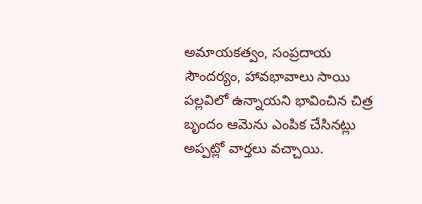అమాయకత్వం, సంప్రదాయ సౌందర్యం, హావభావాలు సాయి పల్లవిలో ఉన్నాయని భావించిన చిత్ర బృందం ఆమెను ఎంపిక చేసినట్లు అప్పట్లో వార్తలు వచ్చాయి.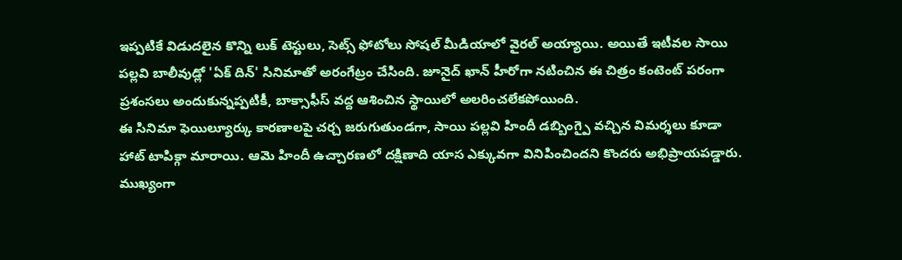ఇప్పటికే విడుదలైన కొన్ని లుక్ టెస్టులు, సెట్స్ ఫోటోలు సోషల్ మీడియాలో వైరల్ అయ్యాయి. అయితే ఇటీవల సాయి పల్లవి బాలీవుడ్లో 'ఏక్ దిన్' సినిమాతో అరంగేట్రం చేసింది. జూనైద్ ఖాన్ హీరోగా నటించిన ఈ చిత్రం కంటెంట్ పరంగా ప్రశంసలు అందుకున్నప్పటికీ, బాక్సాఫీస్ వద్ద ఆశించిన స్థాయిలో అలరించలేకపోయింది.
ఈ సినిమా ఫెయిల్యూర్కు కారణాలపై చర్చ జరుగుతుండగా, సాయి పల్లవి హిందీ డబ్బింగ్పై వచ్చిన విమర్శలు కూడా హాట్ టాపిక్గా మారాయి. ఆమె హిందీ ఉచ్చారణలో దక్షిణాది యాస ఎక్కువగా వినిపించిందని కొందరు అభిప్రాయపడ్డారు. ముఖ్యంగా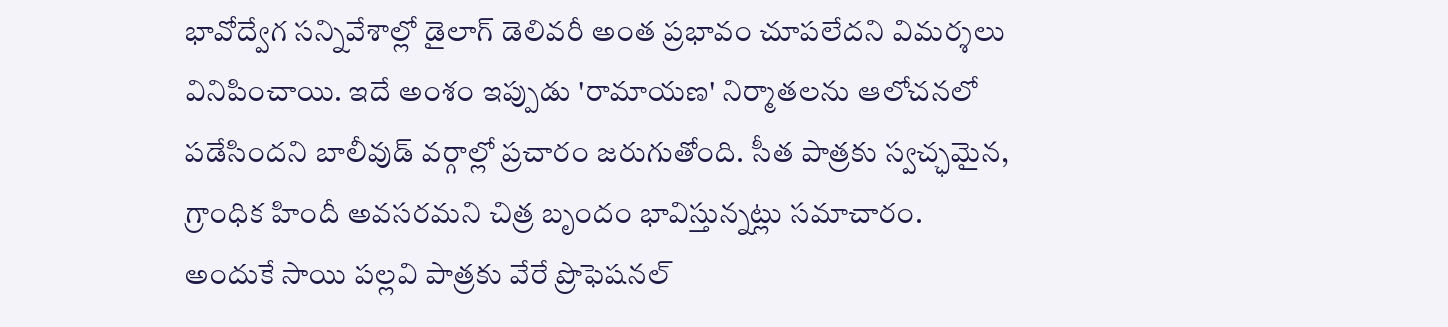భావోద్వేగ సన్నివేశాల్లో డైలాగ్ డెలివరీ అంత ప్రభావం చూపలేదని విమర్శలు వినిపించాయి. ఇదే అంశం ఇప్పుడు 'రామాయణ' నిర్మాతలను ఆలోచనలో పడేసిందని బాలీవుడ్ వర్గాల్లో ప్రచారం జరుగుతోంది. సీత పాత్రకు స్వచ్ఛమైన, గ్రాంధిక హిందీ అవసరమని చిత్ర బృందం భావిస్తున్నట్లు సమాచారం. అందుకే సాయి పల్లవి పాత్రకు వేరే ప్రొఫెషనల్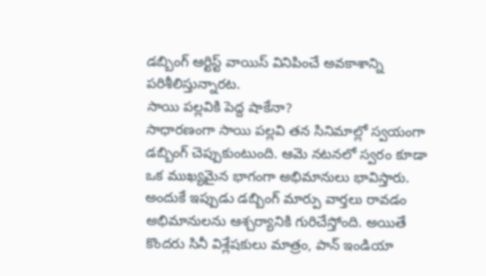డబ్బింగ్ ఆర్టిస్ట్ వాయిస్ వినిపించే అవకాశాన్ని పరిశీలిస్తున్నారట.
సాయి పల్లవికి పెద్ద షాకేనా?
సాధారణంగా సాయి పల్లవి తన సినిమాల్లో స్వయంగా డబ్బింగ్ చెప్పుకుంటుంది. ఆమె నటనలో స్వరం కూడా ఒక ముఖ్యమైన భాగంగా అభిమానులు భావిస్తారు. అందుకే ఇప్పుడు డబ్బింగ్ మార్పు వార్తలు రావడం అభిమానులను ఆశ్చర్యానికి గురిచేస్తోంది. అయితే కొందరు సినీ విశ్లేషకులు మాత్రం, పాన్ ఇండియా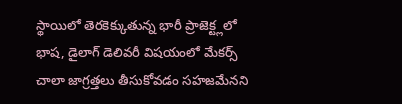స్థాయిలో తెరకెక్కుతున్న భారీ ప్రాజెక్ట్లలో భాష, డైలాగ్ డెలివరీ విషయంలో మేకర్స్ చాలా జాగ్రత్తలు తీసుకోవడం సహజమేనని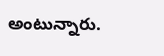అంటున్నారు.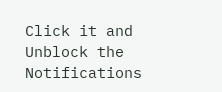Click it and Unblock the Notifications